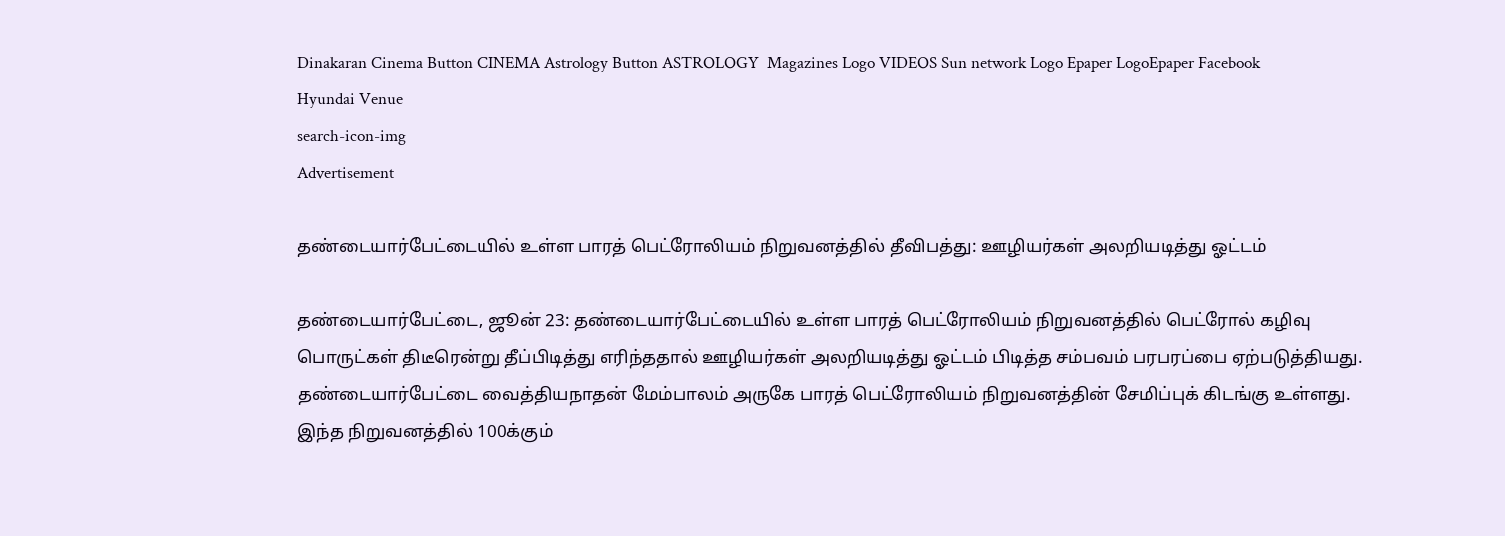Dinakaran Cinema Button CINEMA Astrology Button ASTROLOGY  Magazines Logo VIDEOS Sun network Logo Epaper LogoEpaper Facebook
Hyundai Venue
search-icon-img
Advertisement

தண்டையார்பேட்டையில் உள்ள பாரத் பெட்ரோலியம் நிறுவனத்தில் தீவிபத்து: ஊழியர்கள் அலறியடித்து ஓட்டம்

தண்டையார்பேட்டை, ஜூன் 23: தண்டையார்பேட்டையில் உள்ள பாரத் பெட்ரோலியம் நிறுவனத்தில் பெட்ரோல் கழிவு பொருட்கள் திடீரென்று தீப்பிடித்து எரிந்ததால் ஊழியர்கள் அலறியடித்து ஓட்டம் பிடித்த சம்பவம் பரபரப்பை ஏற்படுத்தியது. தண்டையார்பேட்டை வைத்தியநாதன் மேம்பாலம் அருகே பாரத் பெட்ரோலியம் நிறுவனத்தின் சேமிப்புக் கிடங்கு உள்ளது. இந்த நிறுவனத்தில் 100க்கும்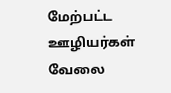மேற்பட்ட ஊழியர்கள் வேலை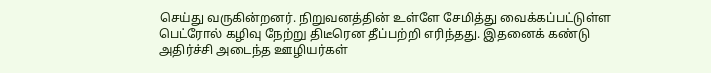செய்து வருகின்றனர். நிறுவனத்தின் உள்ளே சேமித்து வைக்கப்பட்டுள்ள பெட்ரோல் கழிவு நேற்று திடீரென தீப்பற்றி எரிந்தது. இதனைக் கண்டு அதிர்ச்சி அடைந்த ஊழியர்கள்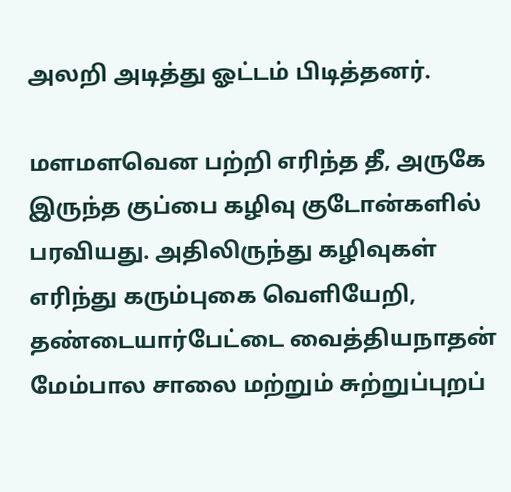அலறி அடித்து ஓட்டம் பிடித்தனர்.

மளமளவென பற்றி எரிந்த தீ, அருகே இருந்த குப்பை கழிவு குடோன்களில் பரவியது. அதிலிருந்து கழிவுகள் எரிந்து கரும்புகை வெளியேறி, தண்டையார்பேட்டை வைத்தியநாதன் மேம்பால சாலை மற்றும் சுற்றுப்புறப்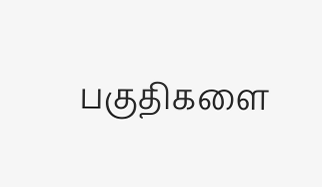பகுதிகளை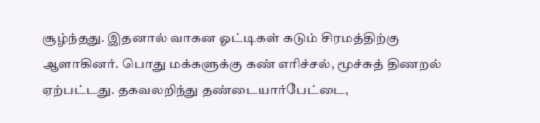சூழ்ந்தது. இதனால் வாகன ஓட்டிகள் கடும் சிரமத்திற்கு ஆளாகினர். பொது மக்களுக்கு கண் எரிச்சல், மூச்சுத் திணறல் ஏற்பட்டது. தகவலறிந்து தண்டையார்பேட்டை,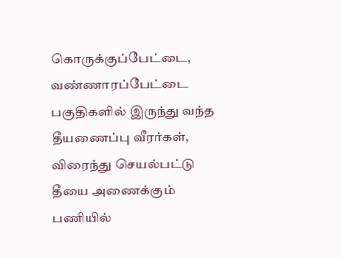கொருக்குப்பேட்டை, வண்ணாரப்பேட்டை பகுதிகளில் இருந்து வந்த தீயணைப்பு வீரர்கள், விரைந்து செயல்பட்டு தீயை அணைக்கும் பணியில்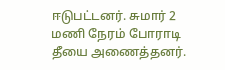ஈடுபட்டனர். சுமார் 2 மணி நேரம் போராடி தீயை அணைத்தனர்.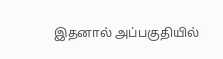இதனால் அப்பகுதியில்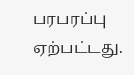பரபரப்பு ஏற்பட்டது.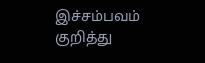இச்சம்பவம் குறித்து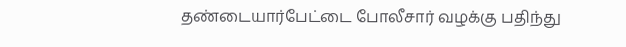தண்டையார்பேட்டை போலீசார் வழக்கு பதிந்து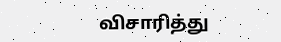விசாரித்து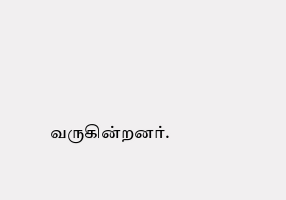வருகின்றனர்.